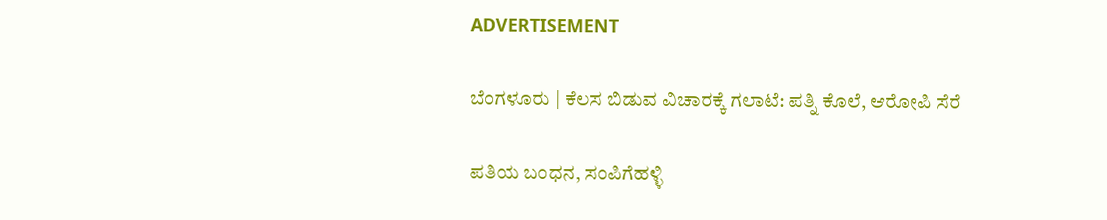ADVERTISEMENT

ಬೆಂಗಳೂರು | ಕೆಲಸ ಬಿಡುವ ವಿಚಾರಕ್ಕೆ ಗಲಾಟೆ: ಪತ್ನಿ ಕೊಲೆ, ಆರೋಪಿ ಸೆರೆ

ಪತಿಯ ಬಂಧನ, ಸಂಪಿಗೆಹಳ್ಳಿ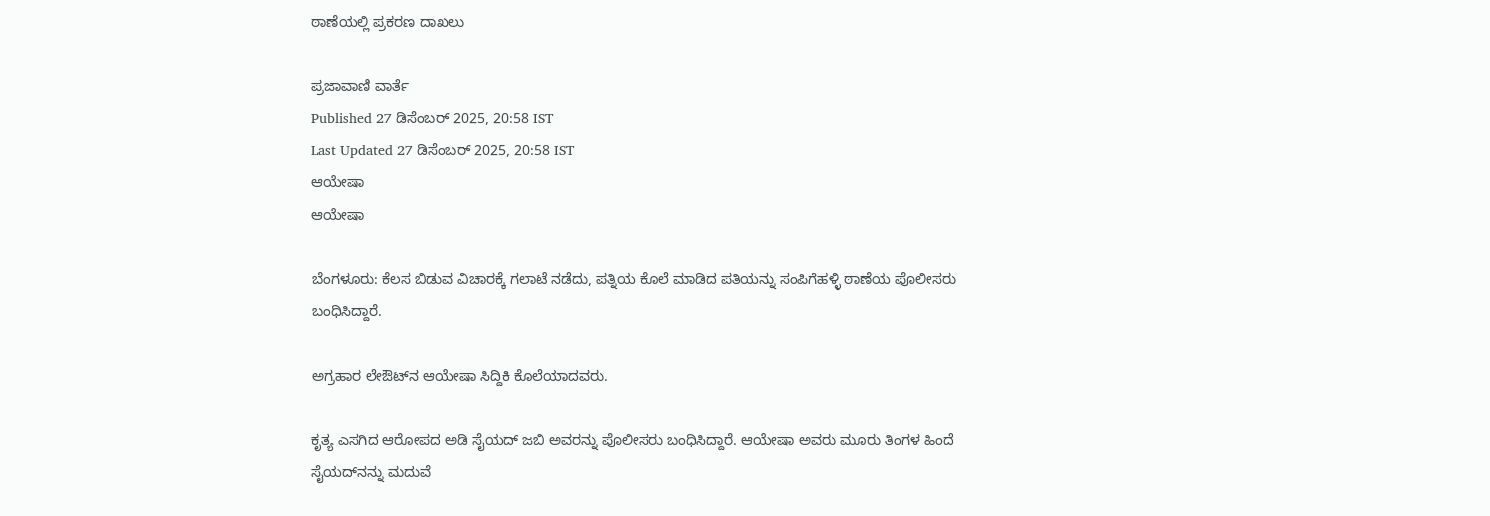ಠಾಣೆಯಲ್ಲಿ ಪ್ರಕರಣ ದಾಖಲು

ಪ್ರಜಾವಾಣಿ ವಾರ್ತೆ
Published 27 ಡಿಸೆಂಬರ್ 2025, 20:58 IST
Last Updated 27 ಡಿಸೆಂಬರ್ 2025, 20:58 IST
ಆಯೇಷಾ
ಆಯೇಷಾ

ಬೆಂಗಳೂರು: ಕೆಲಸ ಬಿಡುವ ವಿಚಾರಕ್ಕೆ ಗಲಾಟೆ ನಡೆದು, ಪತ್ನಿಯ ಕೊಲೆ ಮಾಡಿದ ಪತಿಯನ್ನು ಸಂಪಿಗೆಹಳ್ಳಿ ಠಾಣೆಯ ಪೊಲೀಸರು ಬಂಧಿಸಿದ್ದಾರೆ.

ಅಗ್ರಹಾರ ಲೇಔಟ್‌ನ ಆಯೇಷಾ ಸಿದ್ದಿಕಿ ಕೊಲೆಯಾದವರು.

ಕೃತ್ಯ ಎಸಗಿದ ಆರೋಪದ ಅಡಿ ಸೈಯದ್ ಜಬಿ ಅವರನ್ನು ಪೊಲೀಸರು ಬಂಧಿಸಿದ್ದಾರೆ. ಆಯೇಷಾ ಅವರು ಮೂರು ತಿಂಗಳ ಹಿಂದೆ ಸೈಯದ್‌ನನ್ನು ಮದುವೆ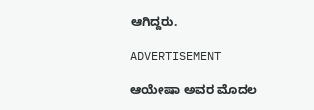ಆಗಿದ್ದರು.

ADVERTISEMENT

ಆಯೇಷಾ ಅವರ ಮೊದಲ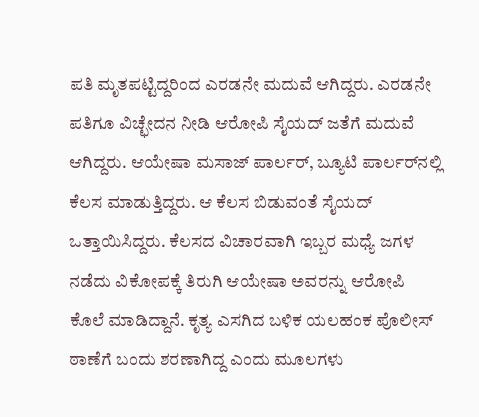ಪತಿ ಮೃತಪಟ್ಟಿದ್ದರಿಂದ ಎರಡನೇ ಮದುವೆ ಆಗಿದ್ದರು. ಎರಡನೇ ಪತಿಗೂ ವಿಚ್ಛೇದನ ನೀಡಿ ಆರೋಪಿ ಸೈಯದ್ ಜತೆಗೆ ಮದುವೆ ಆಗಿದ್ದರು. ಆಯೇಷಾ ಮಸಾಜ್ ಪಾರ್ಲರ್, ಬ್ಯೂಟಿ ಪಾರ್ಲರ್‌ನಲ್ಲಿ ಕೆಲಸ ಮಾಡುತ್ತಿದ್ದರು. ಆ ಕೆಲಸ ಬಿಡುವಂತೆ ಸೈಯದ್ ಒತ್ತಾಯಿಸಿದ್ದರು. ಕೆಲಸದ ವಿಚಾರವಾಗಿ ಇಬ್ಬರ ಮಧ್ಯೆ ಜಗಳ ನಡೆದು ವಿಕೋಪಕ್ಕೆ ತಿರುಗಿ ಆಯೇಷಾ ಅವರನ್ನು ಆರೋಪಿ ಕೊಲೆ ಮಾಡಿದ್ದಾನೆ. ಕೃತ್ಯ ಎಸಗಿದ ಬಳಿಕ ಯಲಹಂಕ ಪೊಲೀಸ್ ಠಾಣೆಗೆ ಬಂದು ಶರಣಾಗಿದ್ದ ಎಂದು ಮೂಲಗಳು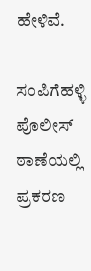ಹೇಳಿವೆ.

ಸಂಪಿಗೆಹಳ್ಳಿ ಪೊಲೀಸ್ ಠಾಣೆಯಲ್ಲಿ ಪ್ರಕರಣ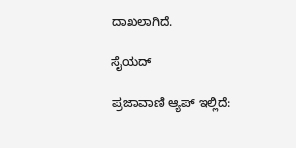ದಾಖಲಾಗಿದೆ.

ಸೈಯದ್

ಪ್ರಜಾವಾಣಿ ಆ್ಯಪ್ ಇಲ್ಲಿದೆ: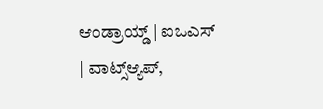ಆಂಡ್ರಾಯ್ಡ್ | ಐಒಎಸ್ | ವಾಟ್ಸ್ಆ್ಯಪ್,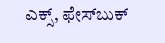ಎಕ್ಸ್, ಫೇಸ್‌ಬುಕ್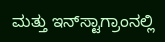ಮತ್ತು ಇನ್‌ಸ್ಟಾಗ್ರಾಂನಲ್ಲಿ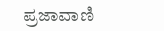ಪ್ರಜಾವಾಣಿ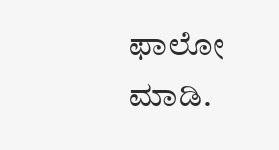ಫಾಲೋ ಮಾಡಿ.